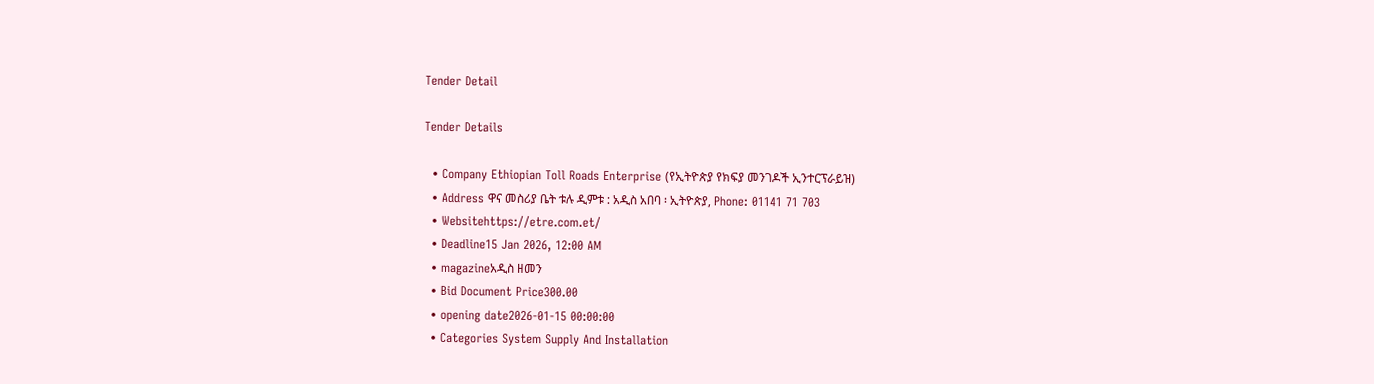Tender Detail

Tender Details

  • Company Ethiopian Toll Roads Enterprise (የኢትዮጵያ የክፍያ መንገዶች ኢንተርፕራይዝ)
  • Address ዋና መስሪያ ቤት ቱሉ ዲምቱ : አዲስ አበባ ፡ ኢትዮጵያ, Phone: 01141 71 703
  • Websitehttps://etre.com.et/
  • Deadline15 Jan 2026, 12:00 AM
  • magazineአዲስ ዘመን
  • Bid Document Price300.00
  • opening date2026-01-15 00:00:00
  • Categories System Supply And Installation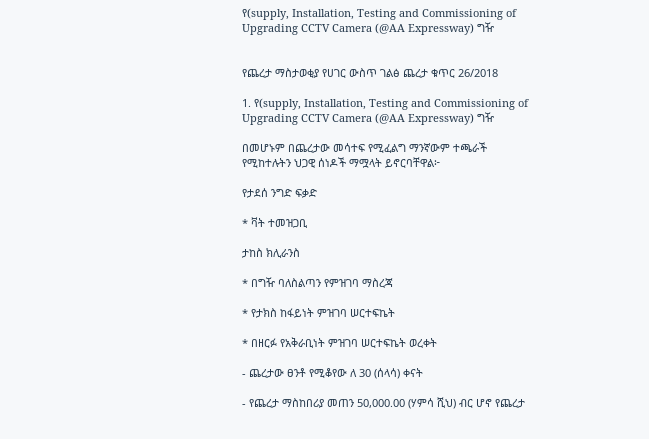የ(supply, Installation, Testing and Commissioning of Upgrading CCTV Camera (@AA Expressway) ግዥ


የጨረታ ማስታወቂያ የሀገር ውስጥ ገልፅ ጨረታ ቁጥር 26/2018

1. የ(supply, Installation, Testing and Commissioning of Upgrading CCTV Camera (@AA Expressway) ግዥ

በመሆኑም በጨረታው መሳተፍ የሚፈልግ ማንኛውም ተጫራች የሚከተሉትን ህጋዊ ሰነዶች ማሟላት ይኖርባቸዋል፦

የታደሰ ንግድ ፍቃድ

* ቫት ተመዝጋቢ

ታከስ ክሊራንስ

* በግዥ ባለስልጣን የምዝገባ ማስረጃ

* የታክስ ከፋይነት ምዝገባ ሠርተፍኬት

* በዘርፉ የአቅራቢነት ምዝገባ ሠርተፍኬት ወረቀት

- ጨረታው ፀንቶ የሚቆየው ለ 30 (ሰላሳ) ቀናት

- የጨረታ ማስከበሪያ መጠን 50,000.00 (ሃምሳ ሺህ) ብር ሆኖ የጨረታ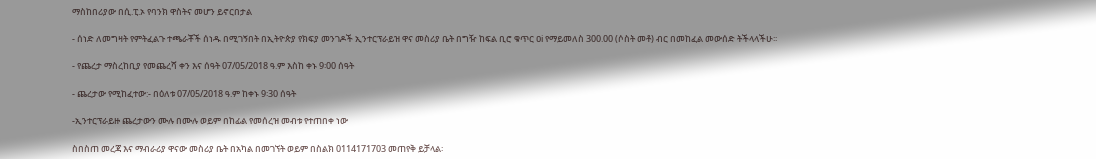ማስከበሪያው በሲ.ፒ.ኦ የባንክ ዋስትና መሆን ይኖርበታል

- ሰነድ ለመግዛት የምትፈልጉ ተጫራቾች ሰነዱ በሚገኝበት በኢትዮጵያ የክፍያ መንገዶች ኢንተርፕራይዝ ዋና መስሪያ ቤት በግዥ ከፍል ቢሮ ቁጥር ዐi የማይመለስ 300.00 (ሶስት መቶ) ብር በመከፈል መውሰድ ትችላላችሁ፡፡

- የጨረታ ማስረከቢያ የመጨረሻ ቀን እና ሰዓት 07/05/2018 ዓ.ም እስከ ቀኑ 9፡00 ሰዓት

- ጨረታው የሚከፈተው:- በዕለቱ 07/05/2018 ዓ.ም ከቀኑ 9፡30 ሰዓት

-ኢንተርፕራይዙ ጨረታውን ሙሉ በሙሉ ወይም በከፊል የመሰረዝ መብቱ የተጠበቀ ነው

ስበስጠ መረጃ እና ማብራሪያ ዋናው መስሪያ ቤት በአካል በመገኘት ወይም በስልክ 0114171703 መጠየቅ ይቻላል፡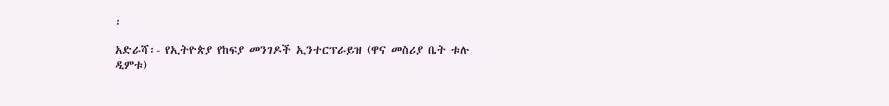፡

አድራሻ፡- የኢትዮጵያ የከፍያ መንገዶች ኢንተርፕራይዝ (ዋና መስሪያ ቤት ቱሉ ዲምቱ)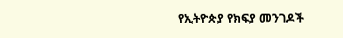የኢትዮጵያ የክፍያ መንገዶች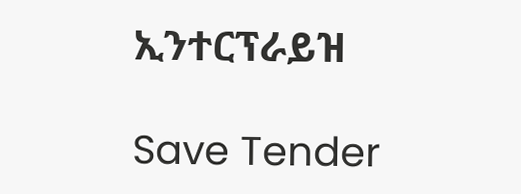ኢንተርፕራይዝ

Save Tender